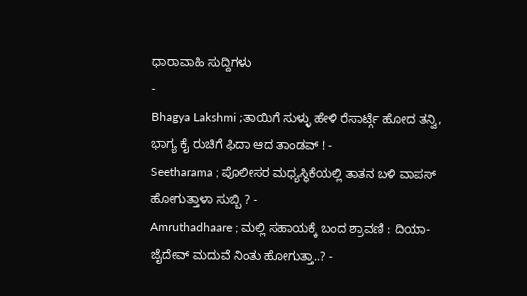ಧಾರಾವಾಹಿ ಸುದ್ದಿಗಳು
-
Bhagya Lakshmi ;ತಾಯಿಗೆ ಸುಳ್ಳು ಹೇಳಿ ರೆಸಾರ್ಟ್ಗೆ ಹೋದ ತನ್ವಿ, ಭಾಗ್ಯ ಕೈ ರುಚಿಗೆ ಫಿದಾ ಆದ ತಾಂಡವ್ ! -
Seetharama ; ಪೊಲೀಸರ ಮಧ್ಯಸ್ಥಿಕೆಯಲ್ಲಿ ತಾತನ ಬಳಿ ವಾಪಸ್ ಹೋಗುತ್ತಾಳಾ ಸುಬ್ಬಿ ? -
Amruthadhaare ; ಮಲ್ಲಿ ಸಹಾಯಕ್ಕೆ ಬಂದ ಶ್ರಾವಣಿ : ದಿಯಾ-ಜೈದೇವ್ ಮದುವೆ ನಿಂತು ಹೋಗುತ್ತಾ..? -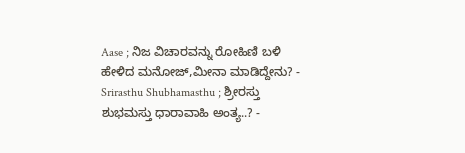Aase ; ನಿಜ ವಿಚಾರವನ್ನು ರೋಹಿಣಿ ಬಳಿ ಹೇಳಿದ ಮನೋಜ್,ಮೀನಾ ಮಾಡಿದ್ದೇನು? -
Srirasthu Shubhamasthu ; ಶ್ರೀರಸ್ತು ಶುಭಮಸ್ತು ಧಾರಾವಾಹಿ ಅಂತ್ಯ..? -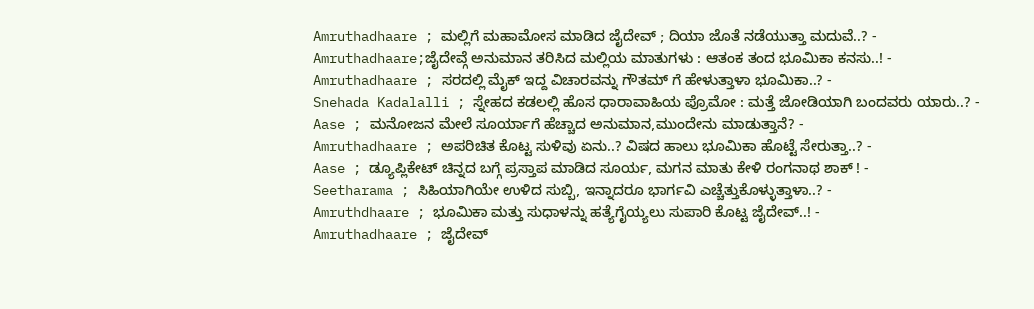Amruthadhaare ; ಮಲ್ಲಿಗೆ ಮಹಾಮೋಸ ಮಾಡಿದ ಜೈದೇವ್ ; ದಿಯಾ ಜೊತೆ ನಡೆಯುತ್ತಾ ಮದುವೆ..? -
Amruthadhaare;ಜೈದೇವ್ಗೆ ಅನುಮಾನ ತರಿಸಿದ ಮಲ್ಲಿಯ ಮಾತುಗಳು : ಆತಂಕ ತಂದ ಭೂಮಿಕಾ ಕನಸು..! -
Amruthadhaare ; ಸರದಲ್ಲಿ ಮೈಕ್ ಇದ್ದ ವಿಚಾರವನ್ನು ಗೌತಮ್ ಗೆ ಹೇಳುತ್ತಾಳಾ ಭೂಮಿಕಾ..? -
Snehada Kadalalli ; ಸ್ನೇಹದ ಕಡಲಲ್ಲಿ ಹೊಸ ಧಾರಾವಾಹಿಯ ಪ್ರೊಮೋ : ಮತ್ತೆ ಜೋಡಿಯಾಗಿ ಬಂದವರು ಯಾರು..? -
Aase ; ಮನೋಜನ ಮೇಲೆ ಸೂರ್ಯಾಗೆ ಹೆಚ್ಚಾದ ಅನುಮಾನ,ಮುಂದೇನು ಮಾಡುತ್ತಾನೆ? -
Amruthadhaare ; ಅಪರಿಚಿತ ಕೊಟ್ಟ ಸುಳಿವು ಏನು..? ವಿಷದ ಹಾಲು ಭೂಮಿಕಾ ಹೊಟ್ಟೆ ಸೇರುತ್ತಾ..? -
Aase ; ಡ್ಯೂಪ್ಲಿಕೇಟ್ ಚಿನ್ನದ ಬಗ್ಗೆ ಪ್ರಸ್ತಾಪ ಮಾಡಿದ ಸೂರ್ಯ, ಮಗನ ಮಾತು ಕೇಳಿ ರಂಗನಾಥ ಶಾಕ್ ! -
Seetharama ; ಸಿಹಿಯಾಗಿಯೇ ಉಳಿದ ಸುಬ್ಬಿ, ಇನ್ನಾದರೂ ಭಾರ್ಗವಿ ಎಚ್ಚೆತ್ತುಕೊಳ್ಳುತ್ತಾಳಾ..? -
Amruthdhaare ; ಭೂಮಿಕಾ ಮತ್ತು ಸುಧಾಳನ್ನು ಹತ್ಯೆಗೈಯ್ಯಲು ಸುಪಾರಿ ಕೊಟ್ಟ ಜೈದೇವ್..! -
Amruthadhaare ; ಜೈದೇವ್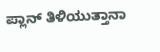ಪ್ಲಾನ್ ತಿಳಿಯುತ್ತಾನಾ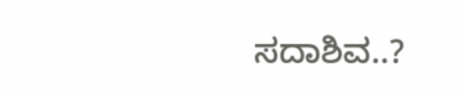ಸದಾಶಿವ..?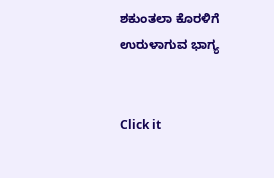ಶಕುಂತಲಾ ಕೊರಳಿಗೆ ಉರುಳಾಗುವ ಭಾಗ್ಯ


Click it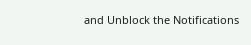and Unblock the Notifications